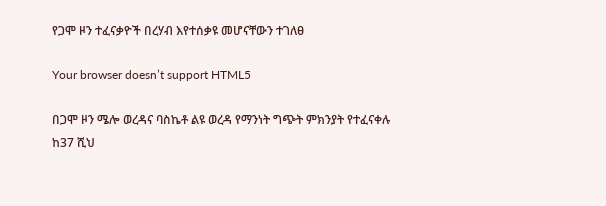የጋሞ ዞን ተፈናቃዮች በረሃብ እየተሰቃዩ መሆናቸውን ተገለፀ

Your browser doesn’t support HTML5

በጋሞ ዞን ሜሎ ወረዳና ባስኬቶ ልዩ ወረዳ የማንነት ግጭት ምክንያት የተፈናቀሉ ከ37 ሺህ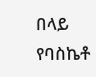በላይ የባስኬቶ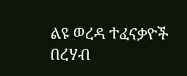ልዩ ወረዳ ተፈናቃዮች በረሃብ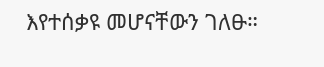እየተሰቃዩ መሆናቸውን ገለፁ።